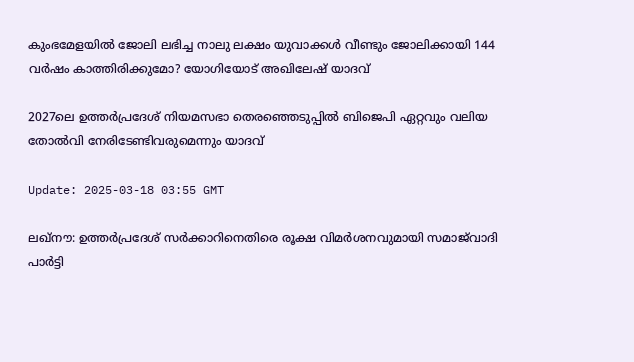കുംഭമേളയിൽ ജോലി ലഭിച്ച നാലു ലക്ഷം യുവാക്കൾ വീണ്ടും ജോലിക്കായി 144 വർഷം കാത്തിരിക്കുമോ? യോഗിയോട് അഖിലേഷ് യാദവ്

2027ലെ ഉത്തർപ്രദേശ് നിയമസഭാ തെരഞ്ഞെടുപ്പിൽ ബിജെപി ഏറ്റവും വലിയ തോൽവി നേരിടേണ്ടിവരുമെന്നും യാദവ്

Update: 2025-03-18 03:55 GMT

ലഖ്‌നൗ: ഉത്തർപ്രദേശ് സർക്കാറിനെതിരെ രൂക്ഷ വിമർശനവുമായി സമാജ്‌വാദി പാർട്ടി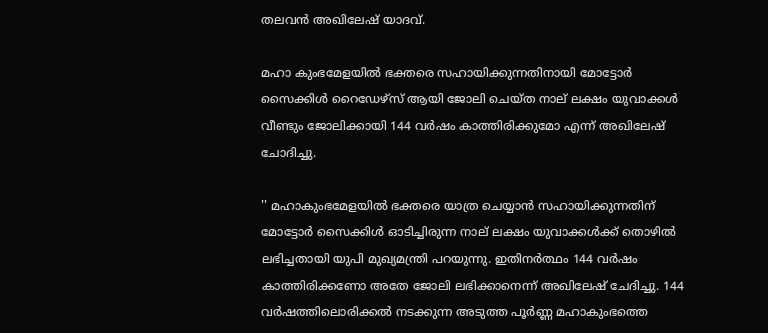തലവന്‍ അഖിലേഷ് യാദവ്.

മഹാ കുംഭമേളയിൽ ഭക്തരെ സഹായിക്കുന്നതിനായി മോട്ടോർ സൈക്കിൾ റൈഡേഴ്‌സ് ആയി ജോലി ചെയ്ത നാല് ലക്ഷം യുവാക്കൾ വീണ്ടും ജോലിക്കായി 144 വർഷം കാത്തിരിക്കുമോ എന്ന് അഖിലേഷ് ചോദിച്ചു.

'' മഹാകുംഭമേളയിൽ ഭക്തരെ യാത്ര ചെയ്യാൻ സഹായിക്കുന്നതിന് മോട്ടോർ സൈക്കിൾ ഓടിച്ചിരുന്ന നാല് ലക്ഷം യുവാക്കൾക്ക് തൊഴിൽ ലഭിച്ചതായി യുപി മുഖ്യമന്ത്രി പറയുന്നു. ഇതിനർത്ഥം 144 വർഷം കാത്തിരിക്കണോ അതേ ജോലി ലഭിക്കാനെന്ന് അഖിലേഷ് ചേദിച്ചു. 144 വർഷത്തിലൊരിക്കൽ നടക്കുന്ന അടുത്ത പൂർണ്ണ മഹാകുംഭത്തെ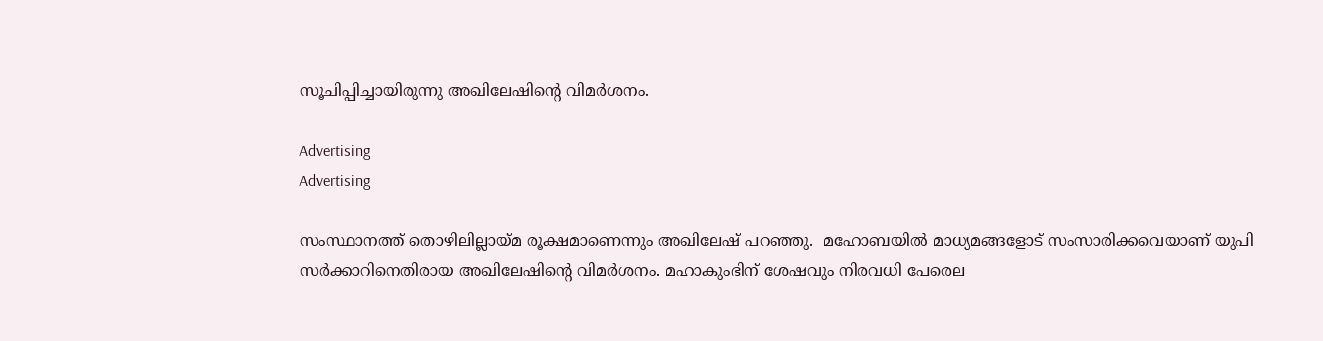സൂചിപ്പിച്ചായിരുന്നു അഖിലേഷിന്റെ വിമര്‍ശനം.

Advertising
Advertising

സംസ്ഥാനത്ത് തൊഴിലില്ലായ്മ രൂക്ഷമാണെന്നും അഖിലേഷ് പറഞ്ഞു.  മഹോബയിൽ മാധ്യമങ്ങളോട് സംസാരിക്കവെയാണ് യുപി സര്‍ക്കാറിനെതിരായ അഖിലേഷിന്റെ വിമര്‍ശനം. മഹാകുംഭിന് ശേഷവും നിരവധി പേരെല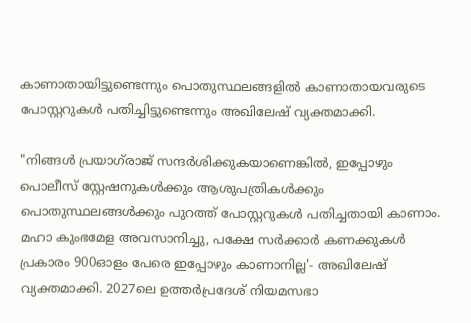കാണാതായിട്ടുണ്ടെന്നും പൊതുസ്ഥലങ്ങളിൽ കാണാതായവരുടെ പോസ്റ്ററുകൾ പതിച്ചിട്ടുണ്ടെന്നും അഖിലേഷ് വ്യക്തമാക്കി.

"നിങ്ങൾ പ്രയാഗ്‌രാജ്‌ സന്ദർശിക്കുകയാണെങ്കിൽ, ഇപ്പോഴും പൊലീസ് സ്റ്റേഷനുകൾക്കും ആശുപത്രികൾക്കും പൊതുസ്ഥലങ്ങൾക്കും പുറത്ത് പോസ്റ്ററുകൾ പതിച്ചതായി കാണാം. മഹാ കുംഭമേള അവസാനിച്ചു, പക്ഷേ സർക്കാർ കണക്കുകൾ പ്രകാരം 900ഓളം പേരെ ഇപ്പോഴും കാണാനില്ല'- അഖിലേഷ് വ്യക്തമാക്കി. 2027ലെ ഉത്തർപ്രദേശ് നിയമസഭാ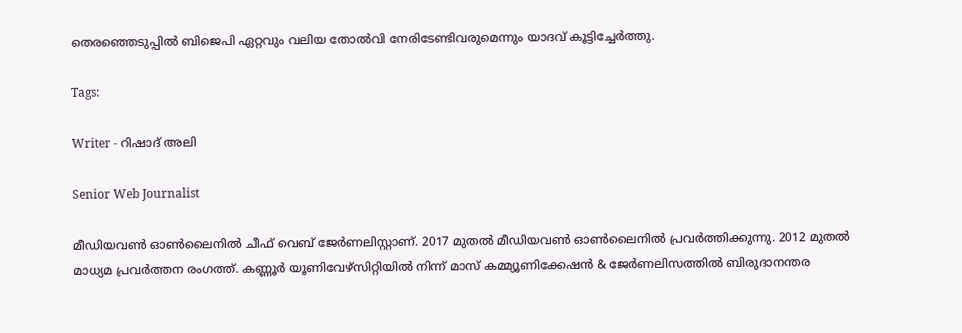തെരഞ്ഞെടുപ്പിൽ ബിജെപി ഏറ്റവും വലിയ തോൽവി നേരിടേണ്ടിവരുമെന്നും യാദവ് കൂട്ടിച്ചേര്‍ത്തു.

Tags:

Writer - റിഷാദ് അലി

Senior Web Journalist

മീഡിയവൺ ഓൺലൈനിൽ ചീഫ് വെബ് ജേർണലിസ്റ്റാണ്. 2017 മുതൽ മീഡിയവൺ ഓൺലൈനിൽ പ്രവർത്തിക്കുന്നു. 2012 മുതൽ മാധ്യമ പ്രവർത്തന രംഗത്ത്. കണ്ണൂര്‍ യൂണിവേഴ്‌സിറ്റിയിൽ നിന്ന് മാസ് കമ്മ്യൂണിക്കേഷന്‍ & ജേര്‍ണലിസത്തില്‍ ബിരുദാനന്തര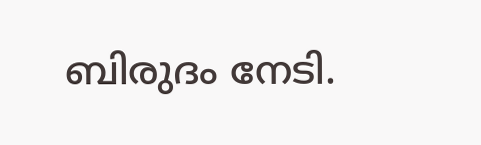ബിരുദം നേടി.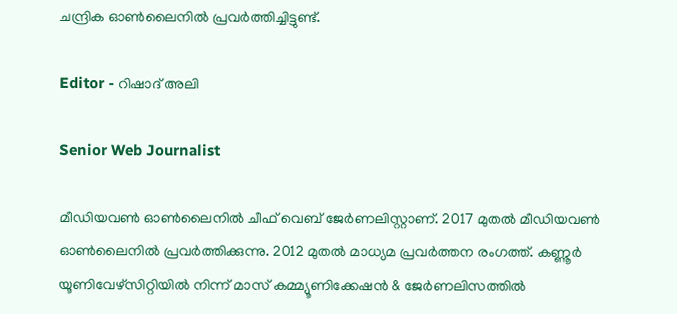ചന്ദ്രിക ഓണ്‍ലൈനില്‍ പ്രവര്‍ത്തിച്ചിട്ടുണ്ട്.

Editor - റിഷാദ് അലി

Senior Web Journalist

മീഡിയവൺ ഓൺലൈനിൽ ചീഫ് വെബ് ജേർണലിസ്റ്റാണ്. 2017 മുതൽ മീഡിയവൺ ഓൺലൈനിൽ പ്രവർത്തിക്കുന്നു. 2012 മുതൽ മാധ്യമ പ്രവർത്തന രംഗത്ത്. കണ്ണൂര്‍ യൂണിവേഴ്‌സിറ്റിയിൽ നിന്ന് മാസ് കമ്മ്യൂണിക്കേഷന്‍ & ജേര്‍ണലിസത്തില്‍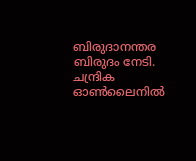ബിരുദാനന്തര ബിരുദം നേടി. ചന്ദ്രിക ഓണ്‍ലൈനില്‍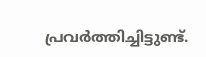പ്രവര്‍ത്തിച്ചിട്ടുണ്ട്.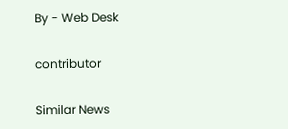By - Web Desk

contributor

Similar News